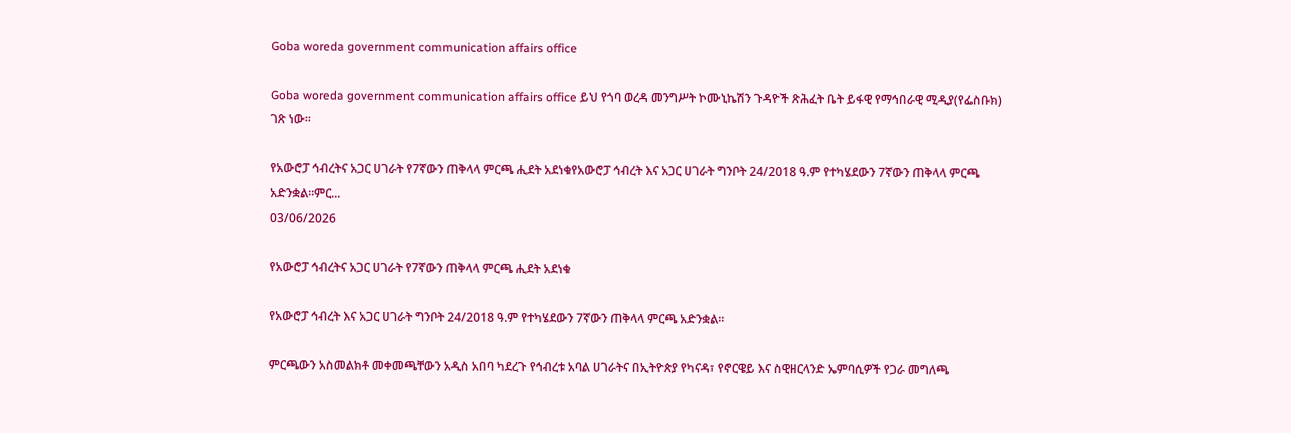Goba woreda government communication affairs office

Goba woreda government communication affairs office ይህ የጎባ ወረዳ መንግሥት ኮሙኒኬሽን ጉዳዮች ጽሕፈት ቤት ይፋዊ የማኅበራዊ ሚዲያ(የፌስቡክ) ገጽ ነው።

የአውሮፓ ኅብረትና አጋር ሀገራት የ7ኛውን ጠቅላላ ምርጫ ሒደት አደነቁየአውሮፓ ኅብረት እና አጋር ሀገራት ግንቦት 24/2018 ዓ.ም የተካሄደውን 7ኛውን ጠቅላላ ምርጫ አድንቋል፡፡ምር...
03/06/2026

የአውሮፓ ኅብረትና አጋር ሀገራት የ7ኛውን ጠቅላላ ምርጫ ሒደት አደነቁ

የአውሮፓ ኅብረት እና አጋር ሀገራት ግንቦት 24/2018 ዓ.ም የተካሄደውን 7ኛውን ጠቅላላ ምርጫ አድንቋል፡፡

ምርጫውን አስመልክቶ መቀመጫቸውን አዲስ አበባ ካደረጉ የኅብረቱ አባል ሀገራትና በኢትዮጵያ የካናዳ፣ የኖርዌይ እና ስዊዘርላንድ ኤምባሲዎች የጋራ መግለጫ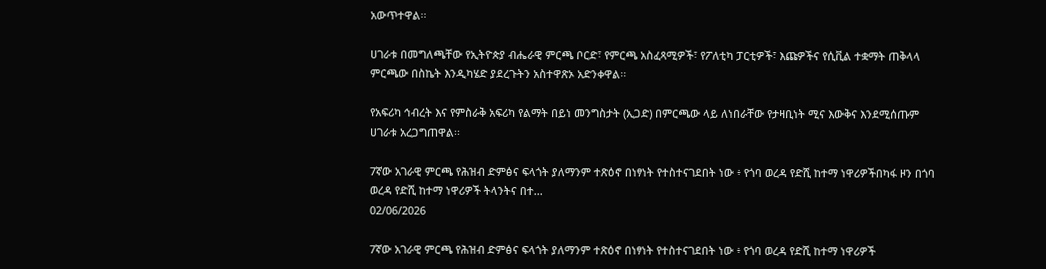አውጥተዋል፡፡

ሀገራቱ በመግለጫቸው የኢትዮጵያ ብሔራዊ ምርጫ ቦርድ፣ የምርጫ አስፈጻሚዎች፣ የፖለቲካ ፓርቲዎች፣ እጩዎችና የሲቪል ተቋማት ጠቅላላ ምርጫው በስኬት እንዲካሄድ ያደረጉትን አስተዋጽኦ አድንቀዋል፡፡

የአፍሪካ ኅብረት እና የምስራቅ አፍሪካ የልማት በይነ መንግስታት (ኢጋድ) በምርጫው ላይ ለነበራቸው የታዛቢነት ሚና እውቅና እንደሚሰጡም ሀገራቱ አረጋግጠዋል፡፡

7ኛው አገራዊ ምርጫ የሕዝብ ድምፅና ፍላጎት ያለማንም ተጽዕኖ በነፃነት የተስተናገደበት ነው ፥ የጎባ ወረዳ የድሺ ከተማ ነዋሪዎችበካፋ ዞን በጎባ ወረዳ የድሺ ከተማ ነዋሪዎች ትላንትና በተ...
02/06/2026

7ኛው አገራዊ ምርጫ የሕዝብ ድምፅና ፍላጎት ያለማንም ተጽዕኖ በነፃነት የተስተናገደበት ነው ፥ የጎባ ወረዳ የድሺ ከተማ ነዋሪዎች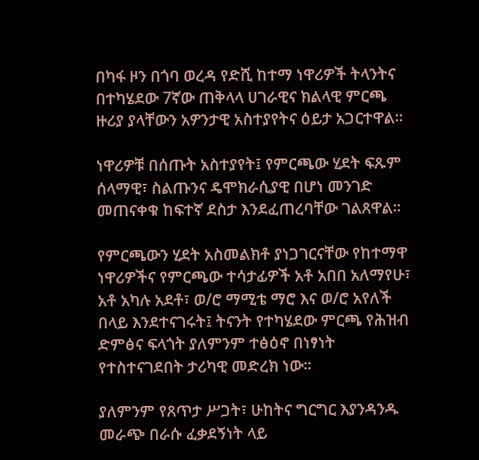በካፋ ዞን በጎባ ወረዳ የድሺ ከተማ ነዋሪዎች ትላንትና በተካሄደው 7ኛው ጠቅላላ ሀገራዊና ክልላዊ ምርጫ ዙሪያ ያላቸውን አዎንታዊ አስተያየትና ዕይታ አጋርተዋል።

ነዋሪዎቹ በሰጡት አስተያየት፤ የምርጫው ሂደት ፍጹም ሰላማዊ፣ ስልጡንና ዴሞክራሲያዊ በሆነ መንገድ መጠናቀቁ ከፍተኛ ደስታ እንደፈጠረባቸው ገልጸዋል።

የምርጫውን ሂደት አስመልክቶ ያነጋገርናቸው የከተማዋ ነዋሪዎችና የምርጫው ተሳታፊዎች አቶ አበበ አለማየሁ፣ አቶ አካሉ አደቶ፣ ወ/ሮ ማሚቴ ማሮ እና ወ/ሮ አየለች በላይ እንደተናገሩት፤ ትናንት የተካሄደው ምርጫ የሕዝብ ድምፅና ፍላጎት ያለምንም ተፅዕኖ በነፃነት የተስተናገደበት ታሪካዊ መድረክ ነው።

ያለምንም የጸጥታ ሥጋት፣ ሁከትና ግርግር እያንዳንዱ መራጭ በራሱ ፈቃደኝነት ላይ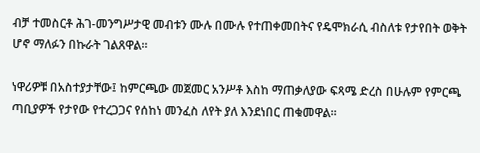ብቻ ተመስርቶ ሕገ-መንግሥታዊ መብቱን ሙሉ በሙሉ የተጠቀመበትና የዴሞክራሲ ብስለቱ የታየበት ወቅት ሆኖ ማለፉን በኩራት ገልጸዋል።

ነዋሪዎቹ በአስተያታቸው፤ ከምርጫው መጀመር አንሥቶ እስከ ማጠቃለያው ፍጻሜ ድረስ በሁሉም የምርጫ ጣቢያዎች የታየው የተረጋጋና የሰከነ መንፈስ ለየት ያለ እንደነበር ጠቁመዋል።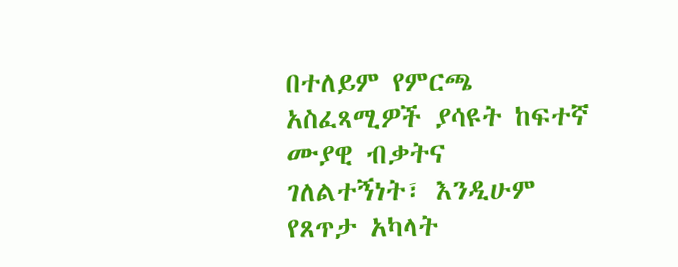በተለይም የምርጫ አስፈጻሚዎች ያሳዩት ከፍተኛ ሙያዊ ብቃትና ገለልተኝነት፣ እንዲሁም የጸጥታ አካላት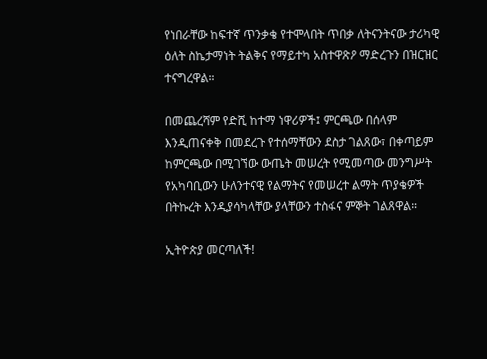የነበራቸው ከፍተኛ ጥንቃቄ የተሞላበት ጥበቃ ለትናንትናው ታሪካዊ ዕለት ስኬታማነት ትልቅና የማይተካ አስተዋጽዖ ማድረጉን በዝርዝር ተናግረዋል።

በመጨረሻም የድሺ ከተማ ነዋሪዎች፤ ምርጫው በሰላም እንዲጠናቀቅ በመደረጉ የተሰማቸውን ደስታ ገልጸው፣ በቀጣይም ከምርጫው በሚገኘው ውጤት መሠረት የሚመጣው መንግሥት የአካባቢውን ሁለንተናዊ የልማትና የመሠረተ ልማት ጥያቄዎች በትኩረት እንዲያሳካላቸው ያላቸውን ተስፋና ምኞት ገልጸዋል።

ኢትዮጵያ መርጣለች!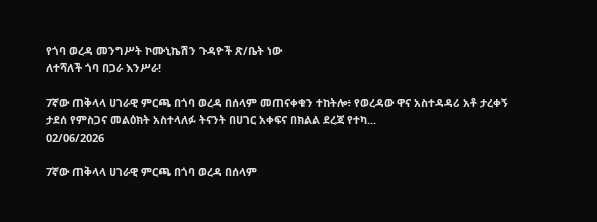የጎባ ወረዳ መንግሥት ኮሙኒኬሽን ጉዳዮች ጽ/ቤት ነው
ለተሻለች ጎባ በጋራ እንሥራ!

7ኛው ጠቅላላ ሀገራዊ ምርጫ በጎባ ወረዳ በሰላም መጠናቀቁን ተከትሎ፥ የወረዳው ዋና አስተዳዳሪ አቶ ታረቀኝ ታደሰ የምስጋና መልዕክት አስተላለፉ ትናንት በሀገር አቀፍና በክልል ደረጃ የተካ...
02/06/2026

7ኛው ጠቅላላ ሀገራዊ ምርጫ በጎባ ወረዳ በሰላም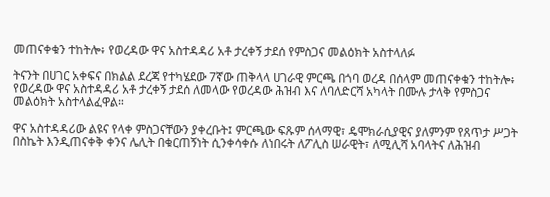መጠናቀቁን ተከትሎ፥ የወረዳው ዋና አስተዳዳሪ አቶ ታረቀኝ ታደሰ የምስጋና መልዕክት አስተላለፉ

ትናንት በሀገር አቀፍና በክልል ደረጃ የተካሄደው 7ኛው ጠቅላላ ሀገራዊ ምርጫ በጎባ ወረዳ በሰላም መጠናቀቁን ተከትሎ፥ የወረዳው ዋና አስተዳዳሪ አቶ ታረቀኝ ታደሰ ለመላው የወረዳው ሕዝብ እና ለባለድርሻ አካላት በሙሉ ታላቅ የምስጋና መልዕክት አስተላልፈዋል።

ዋና አስተዳዳሪው ልዩና የላቀ ምስጋናቸውን ያቀረቡት፤ ምርጫው ፍጹም ሰላማዊ፣ ዴሞክራሲያዊና ያለምንም የጸጥታ ሥጋት በስኬት እንዲጠናቀቅ ቀንና ሌሊት በቁርጠኝነት ሲንቀሳቀሱ ለነበሩት ለፖሊስ ሠራዊት፣ ለሚሊሻ አባላትና ለሕዝብ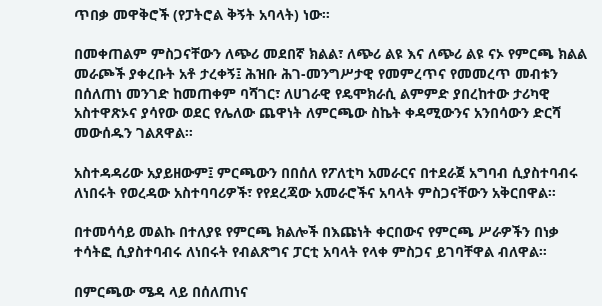ጥበቃ መዋቅሮች (የፓትሮል ቅኝት አባላት) ነው።

በመቀጠልም ምስጋናቸውን ለጭሪ መደበኛ ክልል፣ ለጭሪ ልዩ እና ለጭሪ ልዩ ናኦ የምርጫ ክልል መራጮች ያቀረቡት አቶ ታረቀኝ፤ ሕዝቡ ሕገ-መንግሥታዊ የመምረጥና የመመረጥ መብቱን በሰለጠነ መንገድ ከመጠቀም ባሻገር፣ ለሀገራዊ የዴሞክራሲ ልምምድ ያበረከተው ታሪካዊ አስተዋጽኦና ያሳየው ወደር የሌለው ጨዋነት ለምርጫው ስኬት ቀዳሚውንና አንበሳውን ድርሻ መውሰዱን ገልጸዋል።

አስተዳዳሪው አያይዘውም፤ ምርጫውን በበሰለ የፖለቲካ አመራርና በተደራጀ አግባብ ሲያስተባብሩ ለነበሩት የወረዳው አስተባባሪዎች፣ የየደረጃው አመራሮችና አባላት ምስጋናቸውን አቅርበዋል።

በተመሳሳይ መልኩ በተለያዩ የምርጫ ክልሎች በእጩነት ቀርበውና የምርጫ ሥራዎችን በነቃ ተሳትፎ ሲያስተባብሩ ለነበሩት የብልጽግና ፓርቲ አባላት የላቀ ምስጋና ይገባቸዋል ብለዋል።

በምርጫው ሜዳ ላይ በሰለጠነና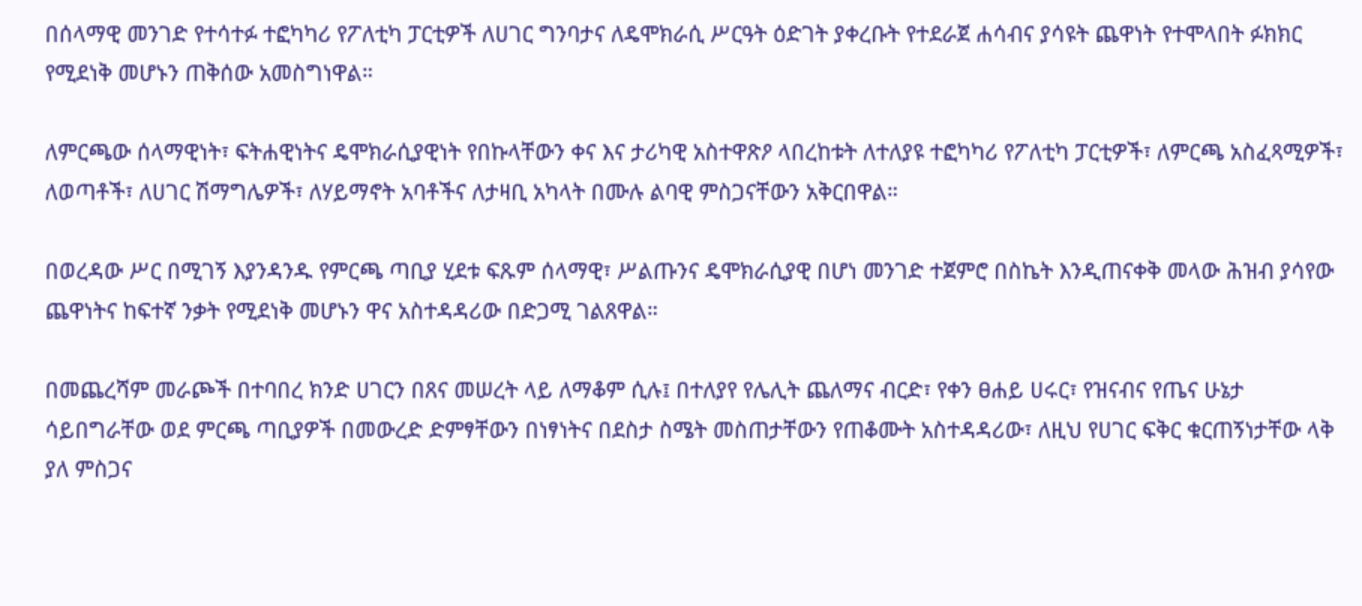በሰላማዊ መንገድ የተሳተፉ ተፎካካሪ የፖለቲካ ፓርቲዎች ለሀገር ግንባታና ለዴሞክራሲ ሥርዓት ዕድገት ያቀረቡት የተደራጀ ሐሳብና ያሳዩት ጨዋነት የተሞላበት ፉክክር የሚደነቅ መሆኑን ጠቅሰው አመስግነዋል።

ለምርጫው ሰላማዊነት፣ ፍትሐዊነትና ዴሞክራሲያዊነት የበኩላቸውን ቀና እና ታሪካዊ አስተዋጽዖ ላበረከቱት ለተለያዩ ተፎካካሪ የፖለቲካ ፓርቲዎች፣ ለምርጫ አስፈጻሚዎች፣ ለወጣቶች፣ ለሀገር ሽማግሌዎች፣ ለሃይማኖት አባቶችና ለታዛቢ አካላት በሙሉ ልባዊ ምስጋናቸውን አቅርበዋል።

በወረዳው ሥር በሚገኝ እያንዳንዱ የምርጫ ጣቢያ ሂደቱ ፍጹም ሰላማዊ፣ ሥልጡንና ዴሞክራሲያዊ በሆነ መንገድ ተጀምሮ በስኬት እንዲጠናቀቅ መላው ሕዝብ ያሳየው ጨዋነትና ከፍተኛ ንቃት የሚደነቅ መሆኑን ዋና አስተዳዳሪው በድጋሚ ገልጸዋል።

በመጨረሻም መራጮች በተባበረ ክንድ ሀገርን በጸና መሠረት ላይ ለማቆም ሲሉ፤ በተለያየ የሌሊት ጨለማና ብርድ፣ የቀን ፀሐይ ሀሩር፣ የዝናብና የጤና ሁኔታ ሳይበግራቸው ወደ ምርጫ ጣቢያዎች በመውረድ ድምፃቸውን በነፃነትና በደስታ ስሜት መስጠታቸውን የጠቆሙት አስተዳዳሪው፣ ለዚህ የሀገር ፍቅር ቁርጠኝነታቸው ላቅ ያለ ምስጋና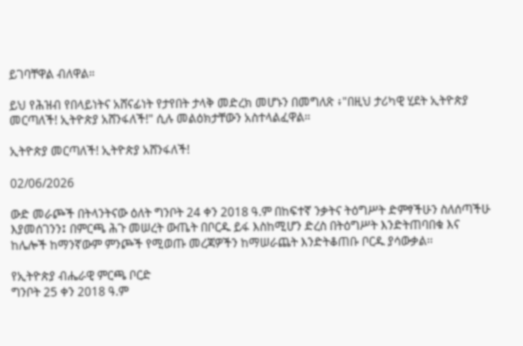ይገባቸዋል ብለዋል።

ይህ የሕዝብ የበላይነትና አሸናፊነት የታየበት ታላቅ መድረክ መሆኑን በመግለጽ ፥"በዚህ ታሪካዊ ሂደት ኢትዮጵያ መርጣለች! ኢትዮጵያ አሸንፋለች!" ሲሉ መልዕክታቸውን አስተላልፈዋል።

ኢትዮጵያ መርጣለች! ኢትዮጵያ አሸንፋለች!

02/06/2026

ውድ መራጮች በትላንትናው ዕለት ግንቦት 24 ቀን 2018 ዓ.ም በከፍተኛ ንቃትና ትዕግሥት ድምፃችሁን ስለሰጣችሁ እያመሰገንን፤ በምርጫ ሕጉ መሠረት ውጤት በቦርዱ ይፋ እስከሚሆን ድረስ በትዕግሥት እንድትጠባበቁ እና ከሌሎች ከማንኛውም ምንጮች የሚወጡ መረጃዎችን ከማሠራጨት እንድትቆጠቡ ቦርዱ ያሳውቃል፡፡

የኢትዮጵያ ብሔራዊ ምርጫ ቦርድ
ግንቦት 25 ቀን 2018 ዓ.ም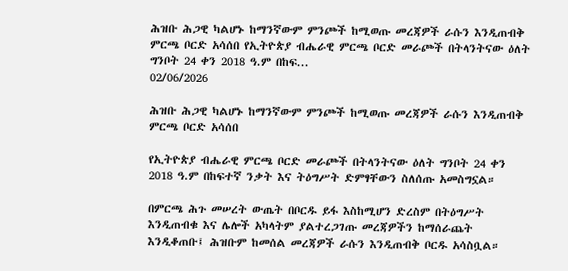ሕዝቡ ሕጋዊ ካልሆኑ ከማንኛውም ምንጮች ከሚወጡ መረጃዎች ራሱን እንዲጠብቅ ምርጫ ቦርድ አሳሰበ የኢትዮጵያ ብሔራዊ ምርጫ ቦርድ መራጮች በትላንትናው ዕለት ግንቦት 24 ቀን 2018 ዓ.ም በከፍ...
02/06/2026

ሕዝቡ ሕጋዊ ካልሆኑ ከማንኛውም ምንጮች ከሚወጡ መረጃዎች ራሱን እንዲጠብቅ ምርጫ ቦርድ አሳሰበ

የኢትዮጵያ ብሔራዊ ምርጫ ቦርድ መራጮች በትላንትናው ዕለት ግንቦት 24 ቀን 2018 ዓ.ም በከፍተኛ ንቃት እና ትዕግሥት ድምፃቸውን ስለሰጡ አመስግኗል።

በምርጫ ሕጉ መሠረት ውጤት በቦርዱ ይፋ እስከሚሆን ድረስም በትዕግሥት እንዲጠብቁ እና ሌሎች አካላትም ያልተረጋገጡ መረጃዎችን ከማሰራጨት እንዲቆጠቡ፤ ሕዝቡም ከመሰል መረጃዎች ራሱን እንዲጠብቅ ቦርዱ አሳስቧል።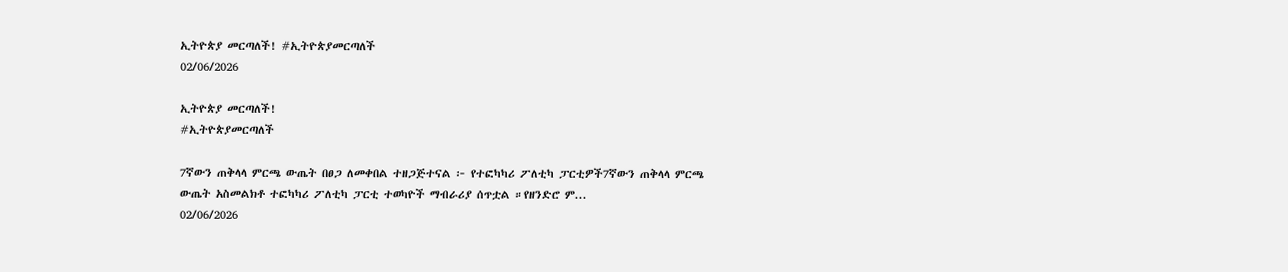ኢትዮጵያ መርጣለች! #ኢትዮጵያመርጣለች
02/06/2026

ኢትዮጵያ መርጣለች!
#ኢትዮጵያመርጣለች

7ኛውን ጠቅላላ ምርጫ ውጤት በፀጋ ለመቀበል ተዘጋጅተናል ፦ የተፎካካሪ ፖለቲካ ፓርቲዎች7ኛውን ጠቅላላ ምርጫ ውጤት አስመልክቶ ተፎካካሪ ፖለቲካ ፓርቲ ተወካዮች ማብራሪያ ሰጥቷል ።የዘንድሮ ም...
02/06/2026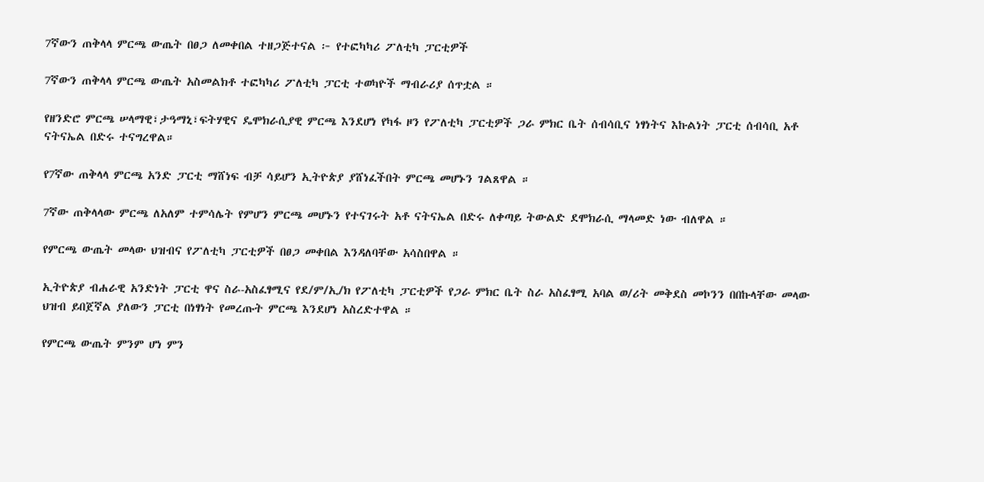7ኛውን ጠቅላላ ምርጫ ውጤት በፀጋ ለመቀበል ተዘጋጅተናል ፦ የተፎካካሪ ፖለቲካ ፓርቲዎች

7ኛውን ጠቅላላ ምርጫ ውጤት አስመልክቶ ተፎካካሪ ፖለቲካ ፓርቲ ተወካዮች ማብራሪያ ሰጥቷል ።

የዘንድሮ ምርጫ ሠላማዊ፣ታዓማኒ፣ፍትሃዊና ዴሞክራሲያዊ ምርጫ እንደሆነ የካፋ ዞን የፖለቲካ ፓርቲዎች ጋራ ምክር ቤት ሰብሳቢና ነፃነትና እኩልነት ፓርቲ ሰብሳቢ አቶ ናትናኤል በድሩ ተናግረዋል።

የ7ኛው ጠቅላላ ምርጫ አንድ ፓርቲ ማሸነፍ ብቻ ሳይሆን ኢትዮጵያ ያሸነፈችበት ምርጫ መሆኑን ገልጸዋል ።

7ኛው ጠቅላላው ምርጫ ለአለም ተምሳሌት የምሆን ምርጫ መሆኑን የተናገሩት አቶ ናትናኤል በድሩ ለቀጣይ ትውልድ ደሞክራሲ ማላመድ ነው ብለዋል ።

የምርጫ ውጤት መላው ህዝብና የፖለቲካ ፓርቲዎች በፀጋ መቀበል እንዳለባቸው አሳስበዋል ።

ኢትዮጵያ ብሐራዊ አንድነት ፓርቲ ዋና ስራ-አስፈፃሚና የደ/ም/ኢ/ክ የፖለቲካ ፓርቲዎች የጋራ ምክር ቤት ስራ አስፈፃሚ አባል ወ/ሪት መቅደስ መኮንን በበኩላቸው መላው ህዝብ ይበጀኛል ያለውን ፓርቲ በነፃነት የመረጡት ምርጫ እንደሆነ አስረድተዋል ።

የምርጫ ውጤት ምንም ሆነ ምን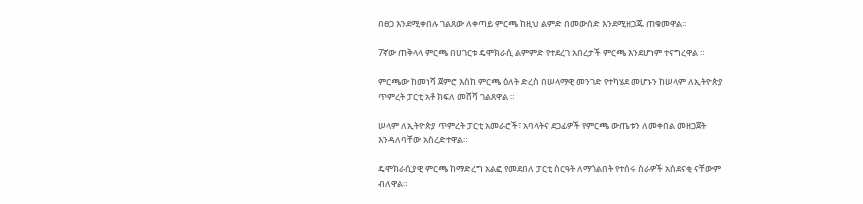በፀጋ እንደሚቀበሉ ገልጸው ለቀጣይ ምርጫ ከዚህ ልምድ በመውሰድ እንደሚዘጋጁ ጠቁመዋል።

7ኛው ጠቅላላ ምርጫ በሀገርቱ ዴሞክራሲ ልምምድ የተደረገ አበረታች ምርጫ እንደሆነም ተናግረዋል ።

ምርጫው ከመነሻ ጀምሮ እስከ ምርጫ ዕለት ድረስ በሠላማዊ መንገድ የተካሄደ መሆኑን ከሠላም ለኢትዮጵያ ጥምረት ፓርቲ አቶ ክፍለ መሸሻ ገልጸዋል ።

ሠላም ለኢትዮጵያ ጥምረት ፓርቲ አመራሮች፣ አባላትና ደጋፊዎች የምርጫ ውጤቱን ለመቀበል መዘጋጀት እንዳለባቸው አስረድተዋል።

ዴሞክራሲያዊ ምርጫ ከማድረግ አልፎ የመደበለ ፓርቲ ስርዓት ለማጎልበት የተሰሩ ስራዎች አስደናቂ ናቸውም ብለዋል።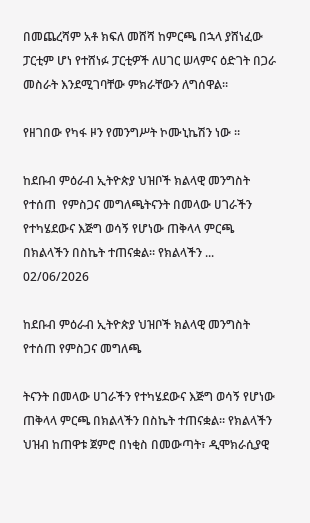በመጨረሻም አቶ ክፍለ መሸሻ ከምርጫ በኋላ ያሸነፈው ፓርቲም ሆነ የተሸነፉ ፓርቲዎች ለሀገር ሠላምና ዕድገት በጋራ መስራት እንደሚገባቸው ምክራቸውን ለግሰዋል።

የዘገበው የካፋ ዞን የመንግሥት ኮሙኒኬሽን ነው ።

ከደቡብ ምዕራብ ኢትዮጵያ ህዝቦች ክልላዊ መንግስት የተሰጠ  የምስጋና መግለጫትናንት በመላው ሀገራችን የተካሄደውና እጅግ ወሳኝ የሆነው ጠቅላላ ምርጫ በክልላችን በስኬት ተጠናቋል። የክልላችን ...
02/06/2026

ከደቡብ ምዕራብ ኢትዮጵያ ህዝቦች ክልላዊ መንግስት የተሰጠ የምስጋና መግለጫ

ትናንት በመላው ሀገራችን የተካሄደውና እጅግ ወሳኝ የሆነው ጠቅላላ ምርጫ በክልላችን በስኬት ተጠናቋል። የክልላችን ህዝብ ከጠዋቱ ጀምሮ በነቂስ በመውጣት፣ ዲሞክራሲያዊ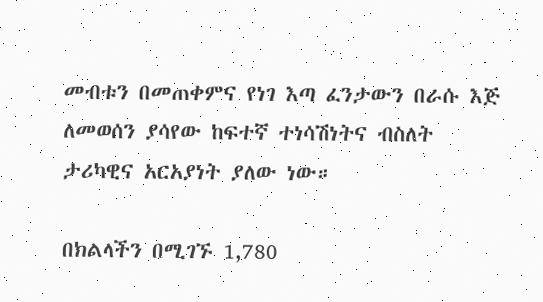መብቱን በመጠቀምና የነገ እጣ ፈንታውን በራሱ እጅ ለመወሰን ያሳየው ከፍተኛ ተነሳሽነትና ብስለት ታሪካዊና አርአያነት ያለው ነው።

በክልላችን በሚገኙ 1,780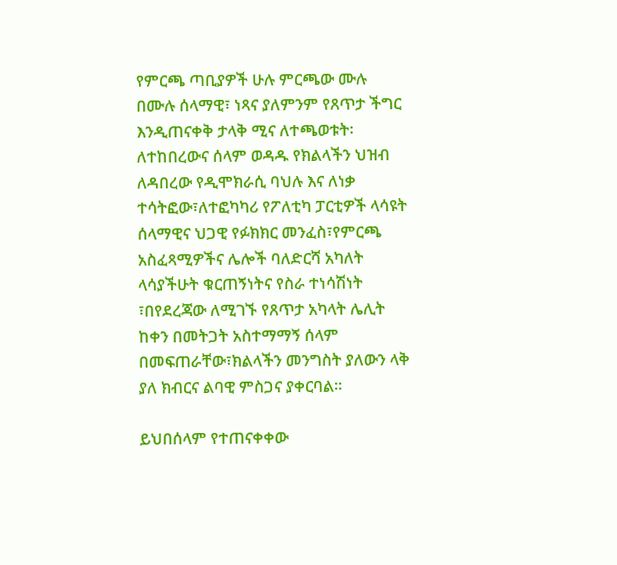የምርጫ ጣቢያዎች ሁሉ ምርጫው ሙሉ በሙሉ ሰላማዊ፣ ነጻና ያለምንም የጸጥታ ችግር እንዲጠናቀቅ ታላቅ ሚና ለተጫወቱት፡ለተከበረውና ሰላም ወዳዱ የክልላችን ህዝብ ለዳበረው የዲሞክራሲ ባህሉ እና ለነቃ ተሳትፎው፣ለተፎካካሪ የፖለቲካ ፓርቲዎች ላሳዩት ሰላማዊና ህጋዊ የፉክክር መንፈስ፣የምርጫ አስፈጻሚዎችና ሌሎች ባለድርሻ አካለት ላሳያችሁት ቁርጠኝነትና የስራ ተነሳሽነት ፣በየደረጃው ለሚገኙ የጸጥታ አካላት ሌሊት ከቀን በመትጋት አስተማማኝ ሰላም በመፍጠራቸው፣ክልላችን መንግስት ያለውን ላቅ ያለ ክብርና ልባዊ ምስጋና ያቀርባል።

ይህበሰላም የተጠናቀቀው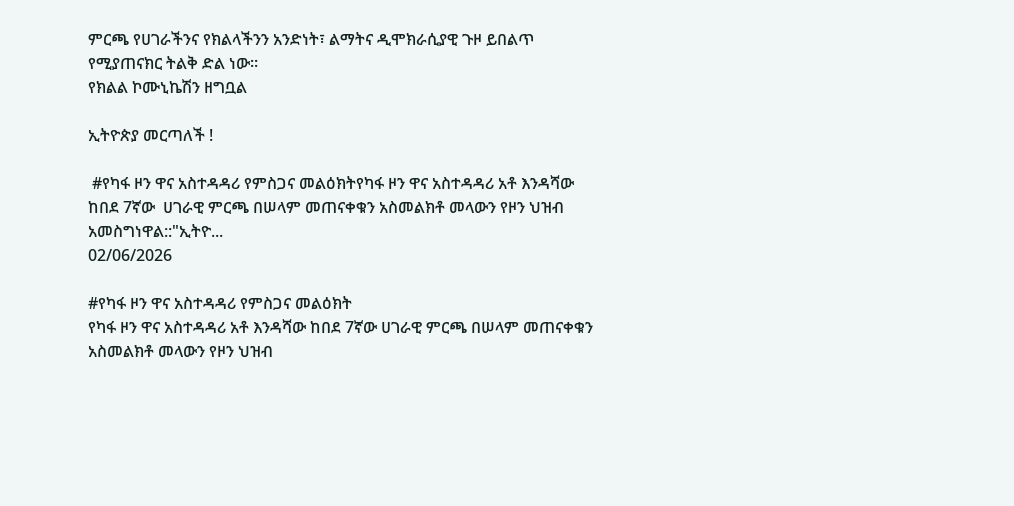ምርጫ የሀገራችንና የክልላችንን አንድነት፣ ልማትና ዲሞክራሲያዊ ጉዞ ይበልጥ የሚያጠናክር ትልቅ ድል ነው።
የክልል ኮሙኒኬሽን ዘግቧል

ኢትዮጵያ መርጣለች !

 #የካፋ ዞን ዋና አስተዳዳሪ የምስጋና መልዕክትየካፋ ዞን ዋና አስተዳዳሪ አቶ እንዳሻው ከበደ 7ኛው  ሀገራዊ ምርጫ በሠላም መጠናቀቁን አስመልክቶ መላውን የዞን ህዝብ  አመስግነዋል::"ኢትዮ...
02/06/2026

#የካፋ ዞን ዋና አስተዳዳሪ የምስጋና መልዕክት
የካፋ ዞን ዋና አስተዳዳሪ አቶ እንዳሻው ከበደ 7ኛው ሀገራዊ ምርጫ በሠላም መጠናቀቁን አስመልክቶ መላውን የዞን ህዝብ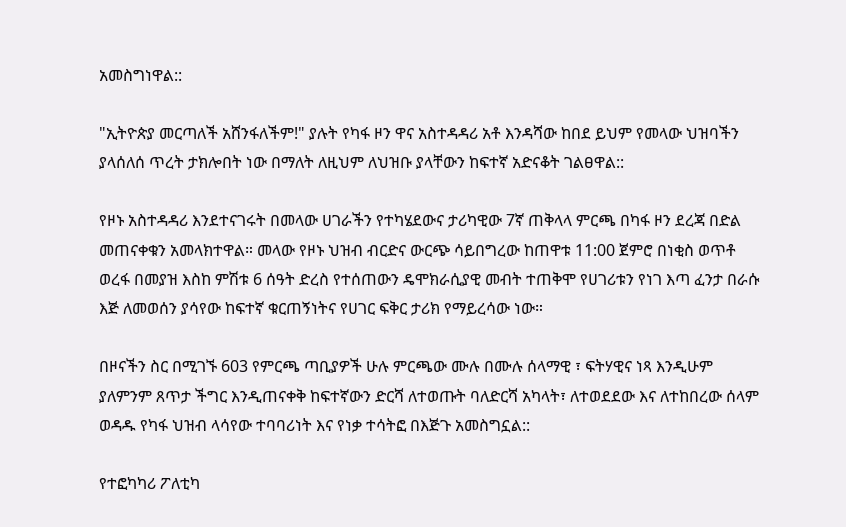አመስግነዋል::

"ኢትዮጵያ መርጣለች አሸንፋለችም!" ያሉት የካፋ ዞን ዋና አስተዳዳሪ አቶ እንዳሻው ከበደ ይህም የመላው ህዝባችን ያላሰለሰ ጥረት ታክሎበት ነው በማለት ለዚህም ለህዝቡ ያላቸውን ከፍተኛ አድናቆት ገልፀዋል::

የዞኑ አስተዳዳሪ እንደተናገሩት በመላው ሀገራችን የተካሄደውና ታሪካዊው 7ኛ ጠቅላላ ምርጫ በካፋ ዞን ደረጃ በድል መጠናቀቁን አመላክተዋል። መላው የዞኑ ህዝብ ብርድና ውርጭ ሳይበግረው ከጠዋቱ 11:00 ጀምሮ በነቂስ ወጥቶ ወረፋ በመያዝ እስከ ምሽቱ 6 ሰዓት ድረስ የተሰጠውን ዴሞክራሲያዊ መብት ተጠቅሞ የሀገሪቱን የነገ እጣ ፈንታ በራሱ እጅ ለመወሰን ያሳየው ከፍተኛ ቁርጠኝነትና የሀገር ፍቅር ታሪክ የማይረሳው ነው።

በዞናችን ስር በሚገኙ 603 የምርጫ ጣቢያዎች ሁሉ ምርጫው ሙሉ በሙሉ ሰላማዊ ፣ ፍትሃዊና ነጻ እንዲሁም ያለምንም ጸጥታ ችግር እንዲጠናቀቅ ከፍተኛውን ድርሻ ለተወጡት ባለድርሻ አካላት፣ ለተወደደው እና ለተከበረው ሰላም ወዳዱ የካፋ ህዝብ ላሳየው ተባባሪነት እና የነቃ ተሳትፎ በእጅጉ አመስግኗል::

የተፎካካሪ ፖለቲካ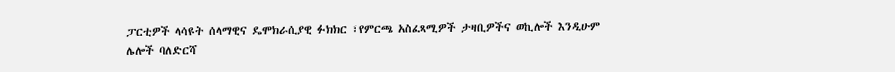ፓርቲዎች ላሳዩት ሰላማዊና ዴሞክራሲያዊ ፉክክር ፣የምርጫ አስፈጻሚዎች ታዛቢዎችና ወኪሎች እንዲሁም ሌሎች ባለድርሻ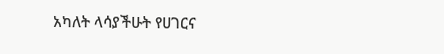አካለት ላሳያችሁት የሀገርና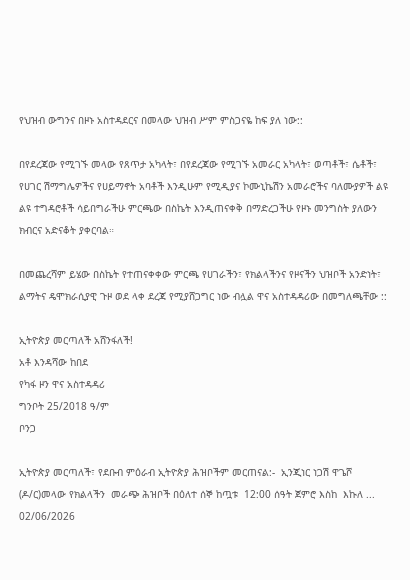የህዝብ ውግንና በዞኑ አስተዳደርና በመላው ህዝብ ሥም ምስጋናዬ ከፍ ያለ ነው::

በየደረጃው የሚገኙ መላው የጸጥታ አካላት፣ በየደረጃው የሚገኙ አመራር አካላት፣ ወጣቶች፣ ሴቶች፣ የሀገር ሽማግሌዎችና የሀይማኖት አባቶች እንዲሁም የሚዲያና ኮሙኒኬሽን አመራሮችና ባለሙያዎች ልዩ ልዩ ተግዳሮቶች ሳይበግራችሁ ምርጫው በስኬት እንዲጠናቀቅ በማድረጋችሁ የዞኑ መንግስት ያለውን ክብርና አድናቆት ያቀርባል።

በመጨረሻም ይሄው በስኬት የተጠናቀቀው ምርጫ የሀገራችን፣ የክልላችንና የዞናችን ህዝቦች አንድነት፣ ልማትና ዴሞክራሲያዊ ጉዞ ወደ ላቀ ደረጃ የሚያሸጋግር ነው ብሏል ዋና አስተዳዳሪው በመግለጫቸው ::

ኢትዮጵያ መርጣለች አሸንፋለች!
አቶ እንዳሻው ከበደ
የካፋ ዞን ዋና አስተዳዳሪ
ግንቦት 25/2018 ዓ/ም
ቦንጋ

ኢትዮጵያ መርጣለች፣ የደቡብ ምዕራብ ኢትዮጵያ ሕዝቦችም መርጠናል:-  ኢንጂነር ነጋሽ ዋጌሾ (ዶ/ር)መላው የክልላችን  መራጭ ሕዝቦች በዕለተ ሰኞ ከጧቱ  12:00 ሰዓት ጀምሮ እስከ  እኩለ ...
02/06/2026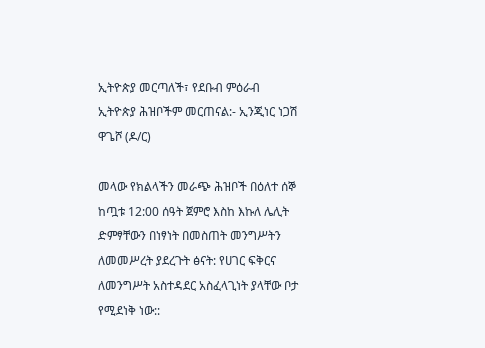ኢትዮጵያ መርጣለች፣ የደቡብ ምዕራብ ኢትዮጵያ ሕዝቦችም መርጠናል:- ኢንጂነር ነጋሽ ዋጌሾ (ዶ/ር)

መላው የክልላችን መራጭ ሕዝቦች በዕለተ ሰኞ ከጧቱ 12:00 ሰዓት ጀምሮ እስከ እኩለ ሌሊት ድምፃቸውን በነፃነት በመስጠት መንግሥትን ለመመሥረት ያደረጉት ፅናት: የሀገር ፍቅርና ለመንግሥት አስተዳደር አስፈላጊነት ያላቸው ቦታ የሚደነቅ ነው::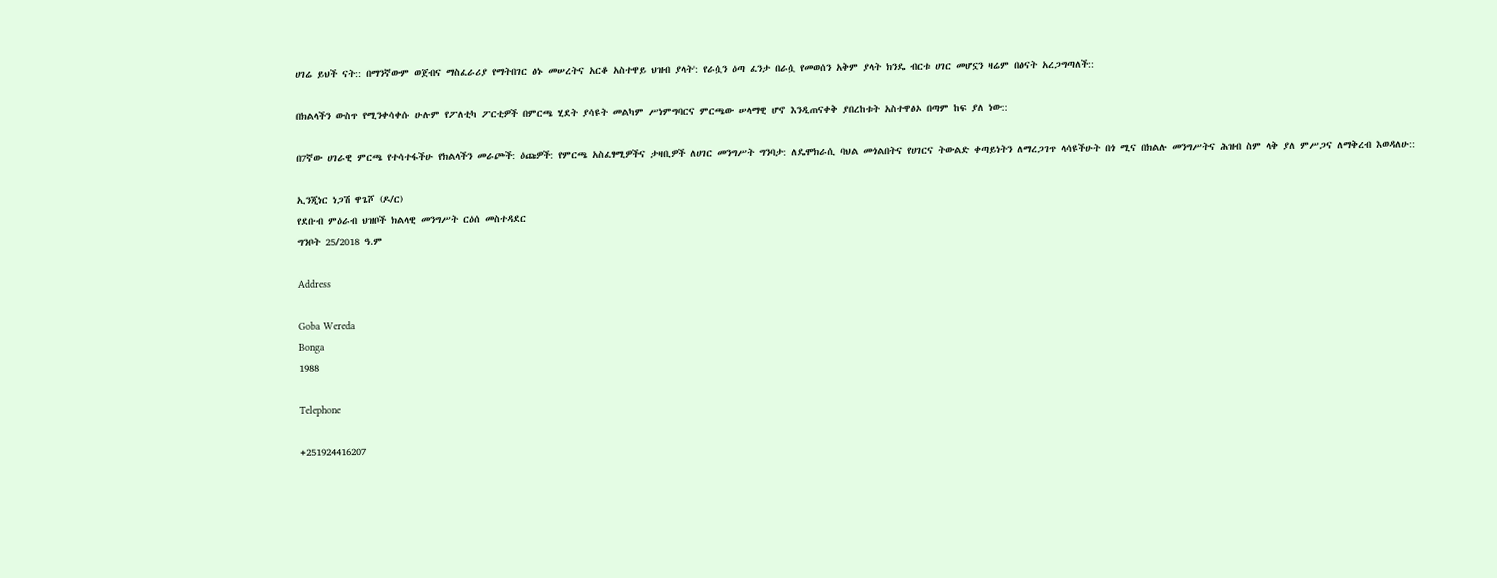ሀገሬ ይህች ናት:: በማንኛውም ወጀብና ማስፈራሪያ የማትበገር ፅኑ መሠረትና አርቆ አስተዋይ ህዝብ ያላት': የራሷን ዕጣ ፈንታ በራሷ የመወሰን አቅም ያላት ክንዴ ብርቱ ሀገር መሆኗን ዛሬም በፅናት አረጋግጣለች::

በክልላችን ውስጥ የሚንቀሳቀሱ ሁሉም የፖለቲካ ፖርቲዎች በምርጫ ሂደት ያሳዩት መልካም ሥነምግባርና ምርጫው ሠላማዊ ሆኖ እንዲጠናቀቅ ያበረከቱት አስተዋፅኦ በጣም ከፍ ያለ ነው::

በ7ኛው ሀገራዊ ምርጫ የተሳተፋችሁ የክልላችን መራጮች: ዕጩዎች: የምርጫ አስፈፃሚዎችና ታዛቢዎች ለሀገር መንግሥት ግንባታ: ለዴሞክራሲ ባህል መጎልበትና የሀገርና ትውልድ ቀጣይነትን ለማረጋገጥ ላሳዩችሁት በጎ ሚና በክልሉ መንግሥትና ሕዝብ ስም ላቅ ያለ ምሥጋና ለማቅረብ እወዳለሁ::

ኢንጂነር ነጋሽ ዋጌሾ (ዶ/ር)
የደቡብ ምዕራብ ህዝቦች ክልላዊ መንግሥት ርዕሰ መስተዳደር
ግንቦት 25/2018 ዓ.ም

Address

Goba Wereda
Bonga
1988

Telephone

+251924416207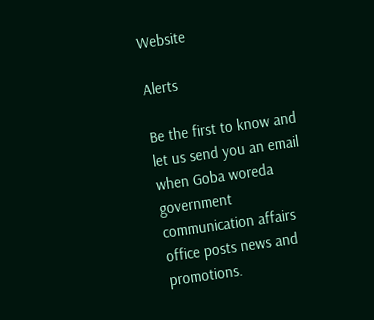Website

Alerts

Be the first to know and let us send you an email when Goba woreda government communication affairs office posts news and promotions.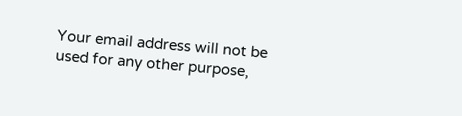Your email address will not be used for any other purpose,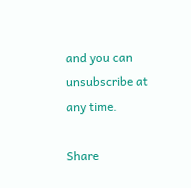and you can unsubscribe at any time.

Share